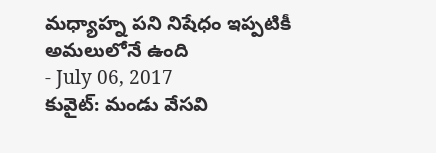మధ్యాహ్న పని నిషేధం ఇప్పటికీ అమలులోనే ఉంది
- July 06, 2017
కువైట్: మండు వేసవి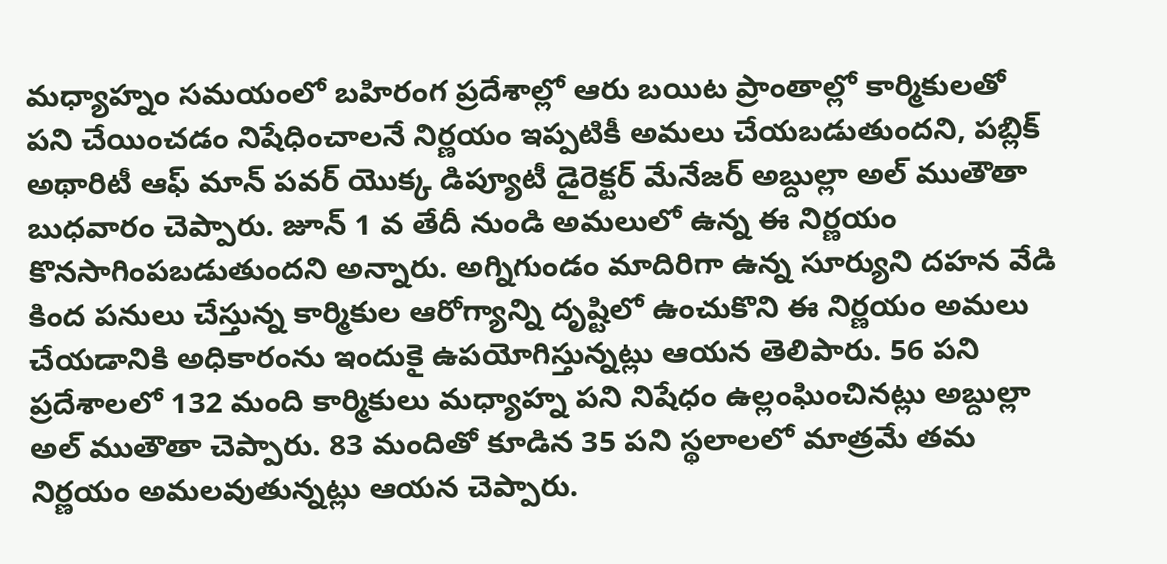మధ్యాహ్నం సమయంలో బహిరంగ ప్రదేశాల్లో ఆరు బయిట ప్రాంతాల్లో కార్మికులతో పని చేయించడం నిషేధించాలనే నిర్ణయం ఇప్పటికీ అమలు చేయబడుతుందని, పబ్లిక్ అథారిటీ ఆఫ్ మాన్ పవర్ యొక్క డిప్యూటీ డైరెక్టర్ మేనేజర్ అబ్దుల్లా అల్ ముతౌతా బుధవారం చెప్పారు. జూన్ 1 వ తేదీ నుండి అమలులో ఉన్న ఈ నిర్ణయం కొనసాగింపబడుతుందని అన్నారు. అగ్నిగుండం మాదిరిగా ఉన్న సూర్యుని దహన వేడి కింద పనులు చేస్తున్న కార్మికుల ఆరోగ్యాన్ని దృష్టిలో ఉంచుకొని ఈ నిర్ణయం అమలు చేయడానికి అధికారంను ఇందుకై ఉపయోగిస్తున్నట్లు ఆయన తెలిపారు. 56 పని ప్రదేశాలలో 132 మంది కార్మికులు మధ్యాహ్న పని నిషేధం ఉల్లంఘించినట్లు అబ్దుల్లా అల్ ముతౌతా చెప్పారు. 83 మందితో కూడిన 35 పని స్థలాలలో మాత్రమే తమ నిర్ణయం అమలవుతున్నట్లు ఆయన చెప్పారు.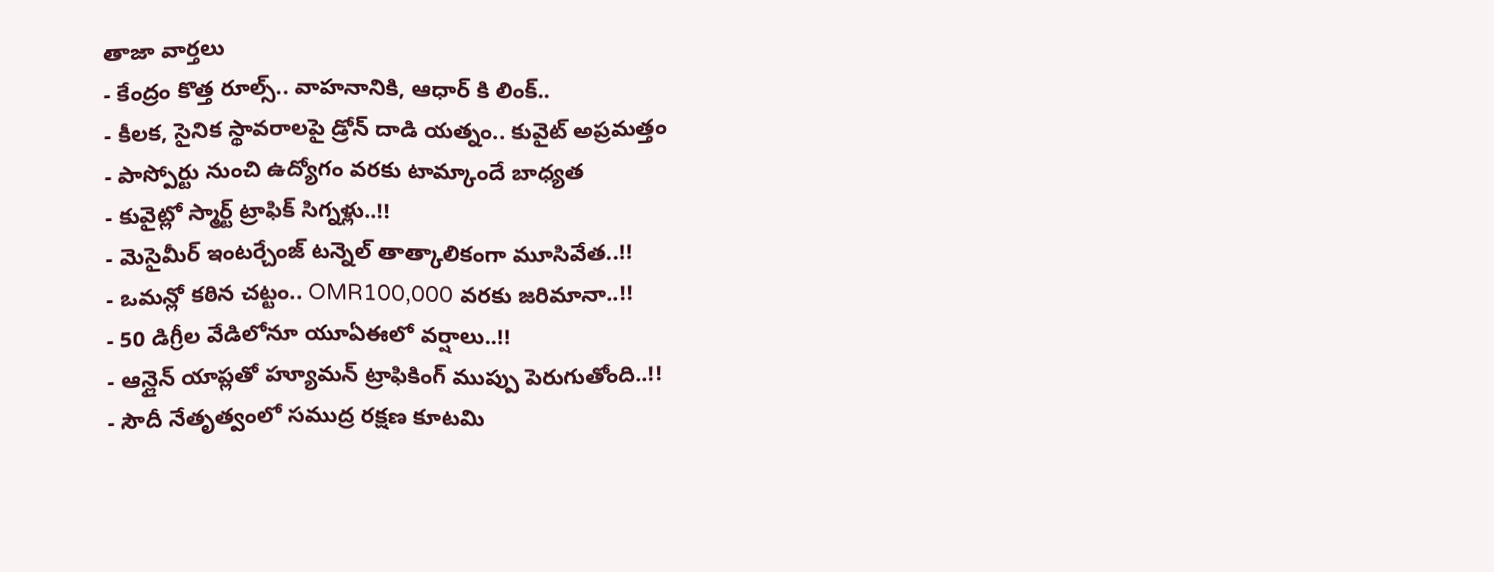తాజా వార్తలు
- కేంద్రం కొత్త రూల్స్.. వాహనానికి, ఆధార్ కి లింక్..
- కీలక, సైనిక స్థావరాలపై డ్రోన్ దాడి యత్నం.. కువైట్ అప్రమత్తం
- పాస్పోర్టు నుంచి ఉద్యోగం వరకు టామ్కాందే బాధ్యత
- కువైట్లో స్మార్ట్ ట్రాఫిక్ సిగ్నళ్లు..!!
- మెసైమీర్ ఇంటర్చేంజ్ టన్నెల్ తాత్కాలికంగా మూసివేత..!!
- ఒమన్లో కఠిన చట్టం.. OMR100,000 వరకు జరిమానా..!!
- 50 డిగ్రీల వేడిలోనూ యూఏఈలో వర్షాలు..!!
- ఆన్లైన్ యాప్లతో హ్యూమన్ ట్రాఫికింగ్ ముప్పు పెరుగుతోంది..!!
- సౌదీ నేతృత్వంలో సముద్ర రక్షణ కూటమి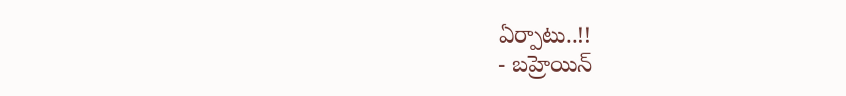ఏర్పాటు..!!
- బహ్రెయిన్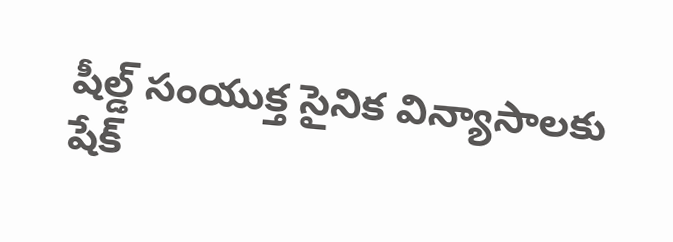షీల్డ్ సంయుక్త సైనిక విన్యాసాలకు షేక్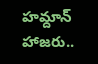హమ్దాన్ హాజరు..